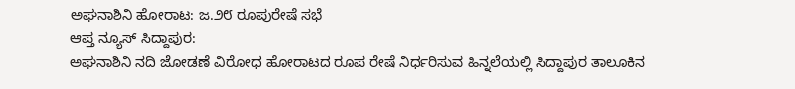ಅಘನಾಶಿನಿ ಹೋರಾಟ: ಜ.೨೮ ರೂಪುರೇಷೆ ಸಭೆ
ಆಪ್ತ ನ್ಯೂಸ್ ಸಿದ್ದಾಪುರ:
ಅಘನಾಶಿನಿ ನದಿ ಜೋಡಣೆ ವಿರೋಧ ಹೋರಾಟದ ರೂಪ ರೇಷೆ ನಿರ್ಧರಿಸುವ ಹಿನ್ನಲೆಯಲ್ಲಿ ಸಿದ್ದಾಪುರ ತಾಲೂಕಿನ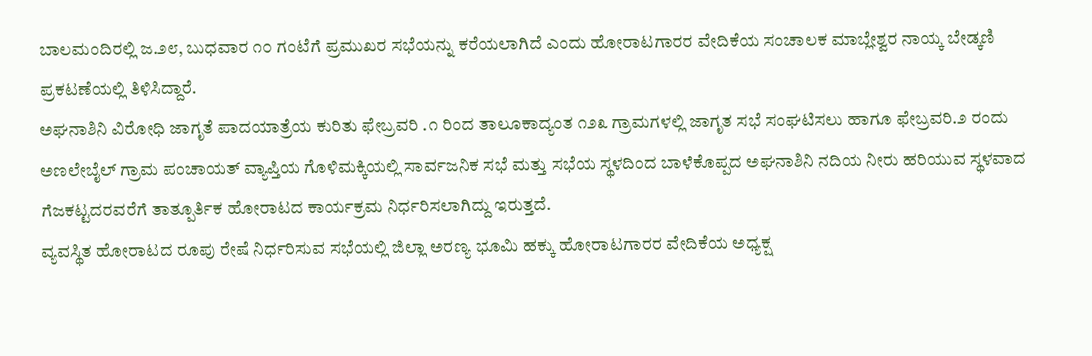ಬಾಲಮಂದಿರಲ್ಲಿ ಜ.೨೮, ಬುಧವಾರ ೧೦ ಗಂಟೆಗೆ ಪ್ರಮುಖರ ಸಭೆಯನ್ನು ಕರೆಯಲಾಗಿದೆ ಎಂದು ಹೋರಾಟಗಾರರ ವೇದಿಕೆಯ ಸಂಚಾಲಕ ಮಾಬ್ಲೇಶ್ವರ ನಾಯ್ಕ ಬೇಡ್ಕಣಿ ಪ್ರಕಟಣೆಯಲ್ಲಿ ತಿಳಿಸಿದ್ದಾರೆ.
ಅಘನಾಶಿನಿ ವಿರೋಧಿ ಜಾಗೃತೆ ಪಾದಯಾತ್ರೆಯ ಕುರಿತು ಫೇಬ್ರವರಿ .೧ ರಿಂದ ತಾಲೂಕಾದ್ಯಂತ ೧೨೩ ಗ್ರಾಮಗಳಲ್ಲಿ ಜಾಗೃತ ಸಭೆ ಸಂಘಟಿಸಲು ಹಾಗೂ ಫೇಬ್ರವರಿ.೨ ರಂದು ಅಣಲೇಬೈಲ್ ಗ್ರಾಮ ಪಂಚಾಯತ್ ವ್ಯಾಪ್ತಿಯ ಗೊಳಿಮಕ್ಕಿಯಲ್ಲಿ ಸಾರ್ವಜನಿಕ ಸಭೆ ಮತ್ತು ಸಭೆಯ ಸ್ಥಳದಿಂದ ಬಾಳೆಕೊಪ್ಪದ ಅಘನಾಶಿನಿ ನದಿಯ ನೀರು ಹರಿಯುವ ಸ್ಥಳವಾದ ಗೆಜಕಟ್ಟದರವರೆಗೆ ತಾತ್ಪೂರ್ತಿಕ ಹೋರಾಟದ ಕಾರ್ಯಕ್ರಮ ನಿರ್ಧರಿಸಲಾಗಿದ್ದು ಇರುತ್ತದೆ.
ವ್ಯವಸ್ಥಿತ ಹೋರಾಟದ ರೂಪು ರೇಷೆ ನಿರ್ಧರಿಸುವ ಸಭೆಯಲ್ಲಿ ಜಿಲ್ಲಾ ಅರಣ್ಯ ಭೂಮಿ ಹಕ್ಕು ಹೋರಾಟಗಾರರ ವೇದಿಕೆಯ ಅಧ್ಯಕ್ಷ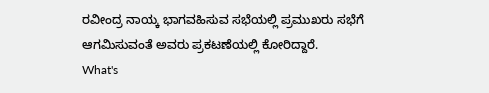ರವೀಂದ್ರ ನಾಯ್ಕ ಭಾಗವಹಿಸುವ ಸಭೆಯಲ್ಲಿ ಪ್ರಮುಖರು ಸಭೆಗೆ ಆಗಮಿಸುವಂತೆ ಅವರು ಪ್ರಕಟಣೆಯಲ್ಲಿ ಕೋರಿದ್ದಾರೆ.
What's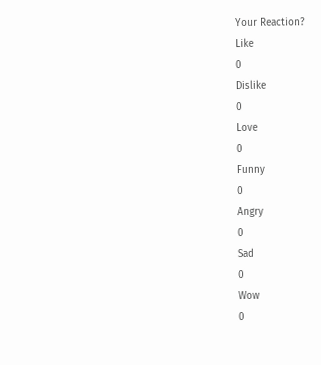Your Reaction?
Like
0
Dislike
0
Love
0
Funny
0
Angry
0
Sad
0
Wow
0